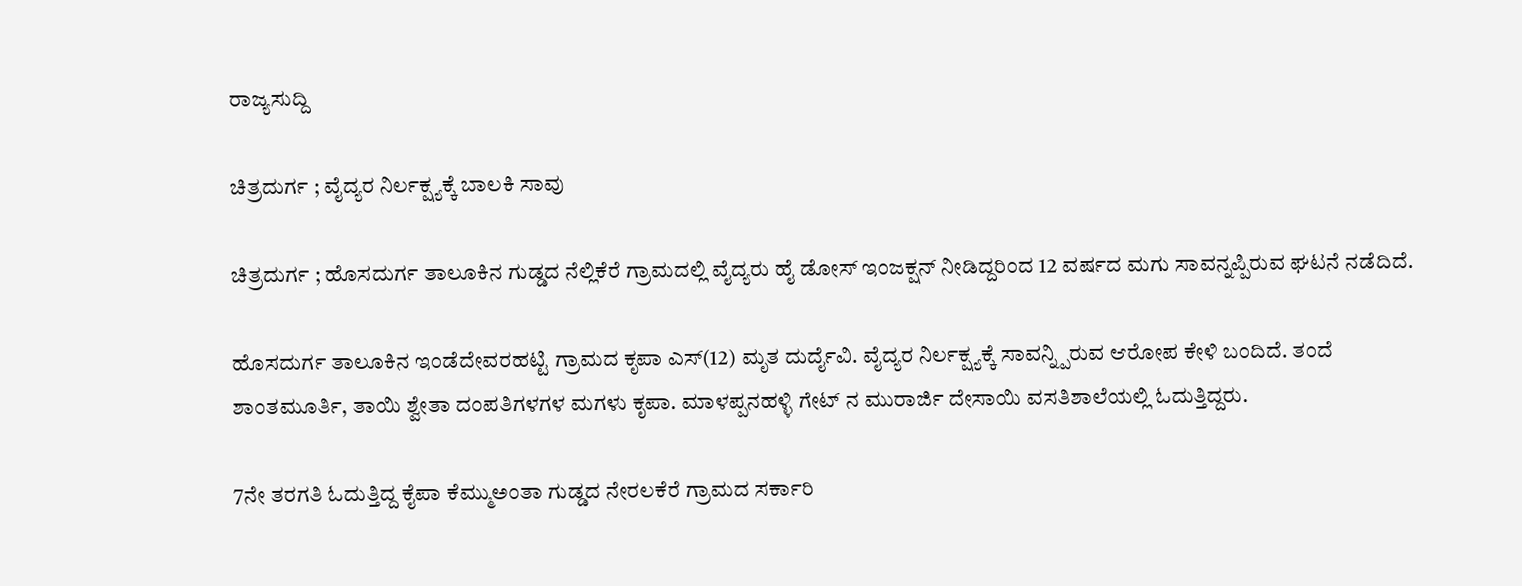ರಾಜ್ಯಸುದ್ದಿ

ಚಿತ್ರದುರ್ಗ ; ವೈದ್ಯರ ನಿರ್ಲಕ್ಷ್ಯಕ್ಕೆ ಬಾಲಕಿ ಸಾವು

ಚಿತ್ರದುರ್ಗ ; ಹೊಸದುರ್ಗ ತಾಲೂಕಿನ ಗುಡ್ಡದ ನೆಲ್ಲಿಕೆರೆ ಗ್ರಾಮದಲ್ಲಿ ವೈದ್ಯರು ಹೈ ಡೋಸ್ ಇಂಜಕ್ಷನ್ ನೀಡಿದ್ದರಿಂದ 12 ವರ್ಷದ ಮಗು ಸಾವನ್ನಪ್ಪಿರುವ ಘಟನೆ ನಡೆದಿದೆ.

ಹೊಸದುರ್ಗ ತಾಲೂಕಿನ ಇಂಡೆದೇವರಹಟ್ಟಿ ಗ್ರಾಮದ ಕೃಪಾ ಎಸ್(12) ಮೃತ ದುರ್ದೈವಿ. ವೈದ್ಯರ ನಿರ್ಲಕ್ಷ್ಯಕ್ಕೆ ಸಾವನ್ನ್ಪಿರುವ ಆರೋಪ ಕೇಳಿ ಬಂದಿದೆ. ತಂದೆ ಶಾಂತಮೂರ್ತಿ, ತಾಯಿ ಶ್ವೇತಾ ದಂಪತಿಗಳಗಳ ಮಗಳು ಕೃಪಾ. ಮಾಳಪ್ಪನಹಳ್ಳಿ ಗೇಟ್ ನ ಮುರಾರ್ಜಿ ದೇಸಾಯಿ ವಸತಿಶಾಲೆಯಲ್ಲಿ ಓದುತ್ತಿದ್ದರು.

7ನೇ ತರಗತಿ ಓದುತ್ತಿದ್ದ ಕೈಪಾ ಕೆಮ್ಮುಅಂತಾ ಗುಡ್ಡದ ನೇರಲಕೆರೆ ಗ್ರಾಮದ ಸರ್ಕಾರಿ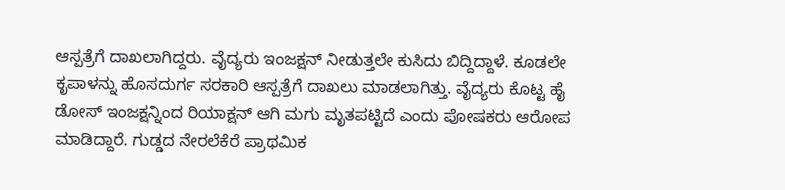ಆಸ್ಪತ್ರೆಗೆ ದಾಖಲಾಗಿದ್ದರು. ವೈದ್ಯರು ಇಂಜಕ್ಷನ್ ನೀಡುತ್ತಲೇ ಕುಸಿದು ಬಿದ್ದಿದ್ದಾಳೆ. ಕೂಡಲೇ ಕೃಪಾಳನ್ನು ಹೊಸದುರ್ಗ ಸರಕಾರಿ ಆಸ್ಪತ್ರೆಗೆ ದಾಖಲು ಮಾಡಲಾಗಿತ್ತು. ವೈದ್ಯರು ಕೊಟ್ಟ ಹೈ ಡೋಸ್ ಇಂಜಕ್ಷನ್ನಿಂದ ರಿಯಾಕ್ಷನ್ ಆಗಿ ಮಗು ಮೃತಪಟ್ಟಿದೆ ಎಂದು ಪೋಷಕರು ಆರೋಪ ಮಾಡಿದ್ದಾರೆ. ಗುಡ್ಡದ ನೇರಲೆಕೆರೆ ಪ್ರಾಥಮಿಕ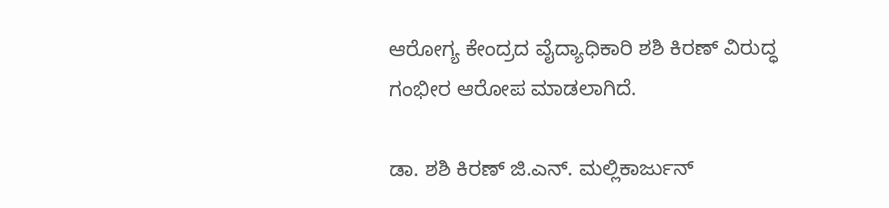ಆರೋಗ್ಯ ಕೇಂದ್ರದ ವೈದ್ಯಾಧಿಕಾರಿ ಶಶಿ ಕಿರಣ್ ವಿರುದ್ಧ ಗಂಭೀರ ಆರೋಪ ಮಾಡಲಾಗಿದೆ.

ಡಾ. ಶಶಿ ಕಿರಣ್ ಜಿ.ಎನ್. ಮಲ್ಲಿಕಾರ್ಜುನ್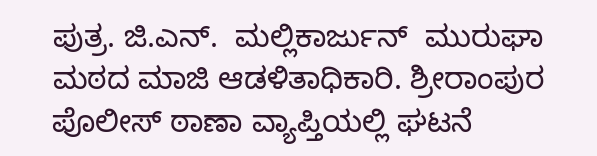ಪುತ್ರ. ಜಿ.ಎನ್.  ಮಲ್ಲಿಕಾರ್ಜುನ್  ಮುರುಘಾ ಮಠದ ಮಾಜಿ ಆಡಳಿತಾಧಿಕಾರಿ. ಶ್ರೀರಾಂಪುರ ಪೊಲೀಸ್ ಠಾಣಾ ವ್ಯಾಪ್ತಿಯಲ್ಲಿ ಘಟನೆ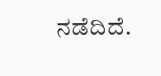ನಡೆದಿದೆ.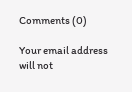Comments (0)

Your email address will not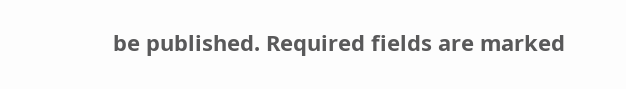be published. Required fields are marked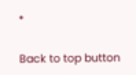*

Back to top button